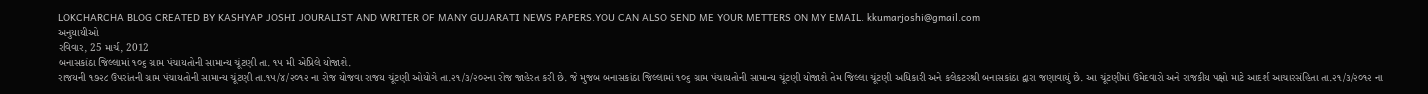LOKCHARCHA BLOG CREATED BY KASHYAP JOSHI JOURALIST AND WRITER OF MANY GUJARATI NEWS PAPERS.YOU CAN ALSO SEND ME YOUR METTERS ON MY EMAIL. kkumarjoshi@gmail.com
અનુયાયીઓ
રવિવાર, 25 માર્ચ, 2012
બનાસકાંઠા જિલ્લામાં ૧૦૬ ગ્રામ પંચાયતોની સામાન્ય ચૂંટણી તા. ૧૫ મી એપ્રિલે યોજાશે.
રાજયની ૧૭૨૮ ઉપરાંતની ગ્રામ પંચાયતોની સામાન્ય ચૂંટણી તા.૧૫/૪/૨૦૧૨ ના રોજ યોજવા રાજય ચૂંટણી ઓયોગે તા.૨૧/૩/૨૦૨ના રોજ જાહેરત કરી છે. જે મુજબ બનાસકાંઠા જિલ્લામાં ૧૦૬ ગ્રામ પંચાયતોની સામાન્ય ચૂંટણી યોજાશે તેમ જિલ્લા ચૂંટણી અધિકારી અને કલેકટરશ્રી બનાસકાંઠા દ્વારા જણાવાયું છે. આ ચૂંટણીમાં ઉમેદવારો અને રાજકીય પક્ષો માટે આદર્શ આચારસંહિતા તા.૨૧/૩/૨૦૧૨ ના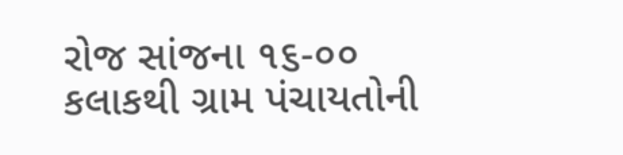રોજ સાંજના ૧૬-૦૦ કલાકથી ગ્રામ પંચાયતોની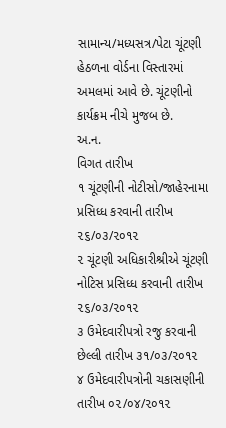સામાન્ય/મધ્યસત્ર/પેટા ચૂંટણી હેઠળના વોર્ડના વિસ્તારમાં અમલમાં આવે છે. ચૂંટણીનો કાર્યક્રમ નીચે મુજબ છે.
અ.ન.
વિગત તારીખ
૧ ચૂંટણીની નોટીસો/જાહેરનામા પ્રસિધ્ધ કરવાની તારીખ ૨૬/૦૩/૨૦૧૨
૨ ચૂંટણી અધિકારીશ્રીએ ચૂંટણી નોટિસ પ્રસિધ્ધ કરવાની તારીખ ૨૬/૦૩/૨૦૧૨
૩ ઉમેદવારીપત્રો રજુ કરવાની છેલ્લી તારીખ ૩૧/૦૩/૨૦૧૨
૪ ઉમેદવારીપત્રોની ચકાસણીની તારીખ ૦૨/૦૪/૨૦૧૨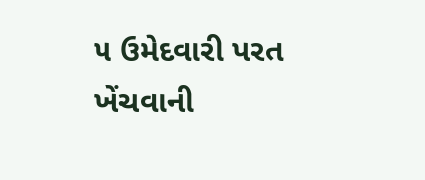૫ ઉમેદવારી પરત ખેંચવાની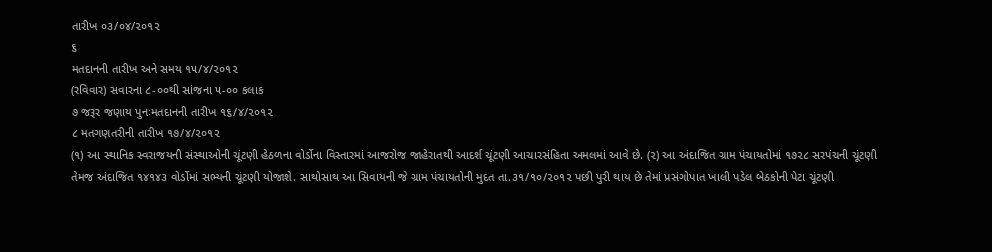તારીખ ૦૩/૦૪/૨૦૧૨
૬
મતદાનની તારીખ અને સમય ૧૫/૪/૨૦૧૨
(રવિવાર) સવારના ૮-૦૦થી સાંજના ૫-૦૦ કલાક
૭ જરૂર જણાય પુનઃમતદાનની તારીખ ૧૬/૪/૨૦૧૨
૮ મતગણતરીની તારીખ ૧૭/૪/૨૦૧૨
(૧) આ સ્થાનિક સ્વરાજયની સંસ્થાઓની ચૂંટણી હેઠળના વોર્ડોના વિસ્તારમાં આજરોજ જાહેરાતથી આદર્શ ચૂંટણી આચારસંહિતા અમલમાં આવે છે. (૨) આ અંદાજિત ગ્રામ પંચાયતોમાં ૧૭૨૮ સરપંચની ચૂંટણી તેમજ અંદાજિત ૧૪૧૪૩ વોર્ડોમાં સભ્યની ચૂંટણી યોજાશે. સાથોસાથ આ સિવાયની જે ગ્રામ પંચાયતોની મુદત તા.૩૧/૧૦/૨૦૧૨ પછી પુરી થાય છે તેમાં પ્રસંગોપાત ખાલી પડેલ બેઠકોની પેટા ચૂંટણી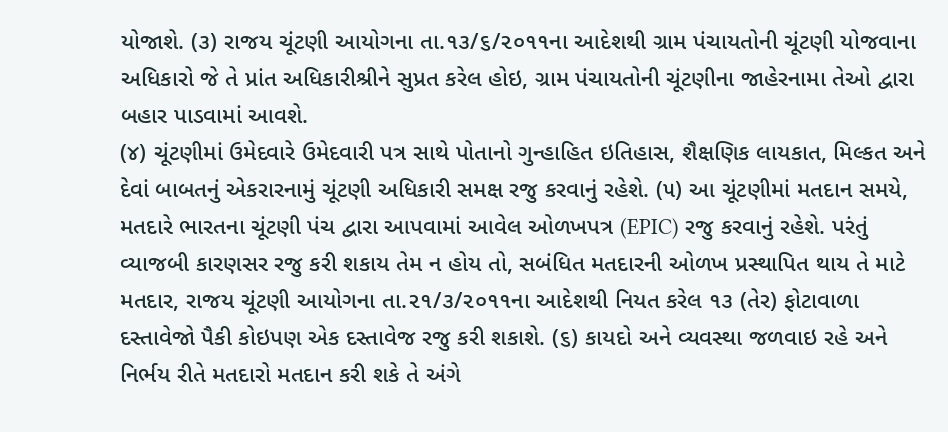યોજાશે. (૩) રાજય ચૂંટણી આયોગના તા.૧૩/૬/૨૦૧૧ના આદેશથી ગ્રામ પંચાયતોની ચૂંટણી યોજવાના અધિકારો જે તે પ્રાંત અધિકારીશ્રીને સુપ્રત કરેલ હોઇ, ગ્રામ પંચાયતોની ચૂંટણીના જાહેરનામા તેઓ દ્વારા બહાર પાડવામાં આવશે.
(૪) ચૂંટણીમાં ઉમેદવારે ઉમેદવારી પત્ર સાથે પોતાનો ગુન્હાહિત ઇતિહાસ, શૈક્ષણિક લાયકાત, મિલ્કત અને દેવાં બાબતનું એકરારનામું ચૂંટણી અધિકારી સમક્ષ રજુ કરવાનું રહેશે. (૫) આ ચૂંટણીમાં મતદાન સમયે, મતદારે ભારતના ચૂંટણી પંચ દ્વારા આપવામાં આવેલ ઓળખપત્ર (EPIC) રજુ કરવાનું રહેશે. પરંતું વ્યાજબી કારણસર રજુ કરી શકાય તેમ ન હોય તો, સબંધિત મતદારની ઓળખ પ્રસ્થાપિત થાય તે માટે મતદાર, રાજય ચૂંટણી આયોગના તા.૨૧/૩/૨૦૧૧ના આદેશથી નિયત કરેલ ૧૩ (તેર) ફોટાવાળા દસ્તાવેજો પૈકી કોઇપણ એક દસ્તાવેજ રજુ કરી શકાશે. (૬) કાયદો અને વ્યવસ્થા જળવાઇ રહે અને નિર્ભય રીતે મતદારો મતદાન કરી શકે તે અંગે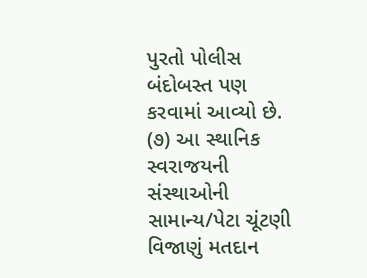પુરતો પોલીસ બંદોબસ્ત પણ કરવામાં આવ્યો છે.
(૭) આ સ્થાનિક સ્વરાજયની સંસ્થાઓની સામાન્ય/પેટા ચૂંટણી વિજાણું મતદાન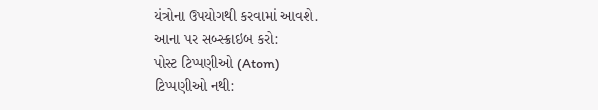યંત્રોના ઉપયોગથી કરવામાં આવશે.
આના પર સબ્સ્ક્રાઇબ કરો:
પોસ્ટ ટિપ્પણીઓ (Atom)
ટિપ્પણીઓ નથી: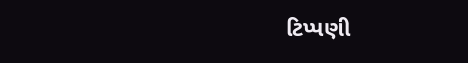ટિપ્પણી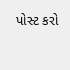પોસ્ટ કરો